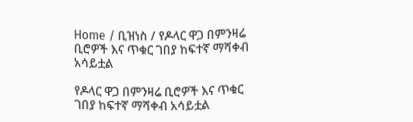Home / ቢዝነስ / የዶላር ዋጋ በምንዛሬ ቢሮዎች እና ጥቁር ገበያ ከፍተኛ ማሻቀብ አሳይቷል

የዶላር ዋጋ በምንዛሬ ቢሮዎች እና ጥቁር ገበያ ከፍተኛ ማሻቀብ አሳይቷል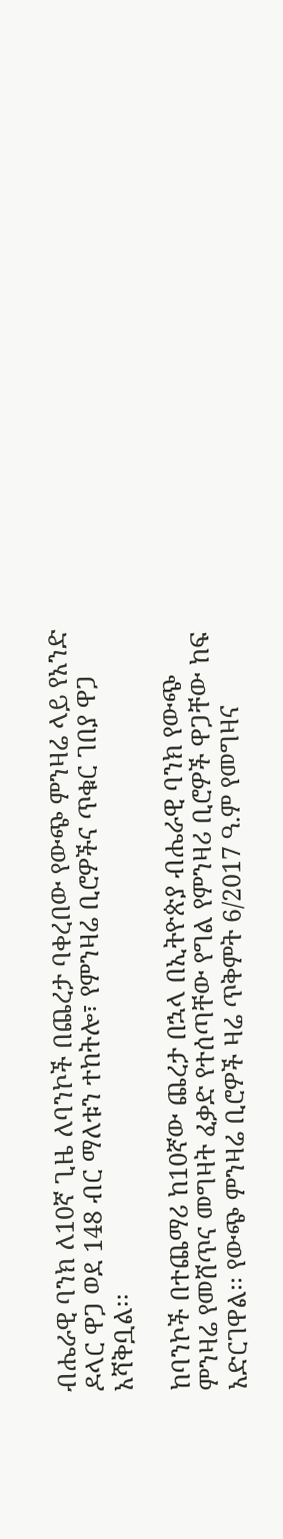ብሔራዊ ባንክ ለ10ኛ ጊዜ ለባንኮች በጨረታ ባቀረበው የውጭ ምንዛሬ ላይ የአንድ ዶላር ዋጋ ወደ 148 ብር ማለቱን ተከትሎ፣ የምንዛሬ ቢሮዎችና ጥቁር ገበያ ዋጋ አሻቅቧል፡፡

ከባንኮች በተጨማሪ ከ10ኛው ጨረታ በኋላ በኢትዮጵያ ብሔራዊ ባንክ የውጭ ምንዛሬ የመሸጥና መግዛት ፈቃድ የተሰጣቸው የግል የምንዛሪ ቢሮዎች ዋጋቸው ከፍ አድርገዋል፡፡ የውጭ ምንዛሬ ቢሮዎች ዛሬ ጥቅምት 6/2017 ዓ.ም የመግዛና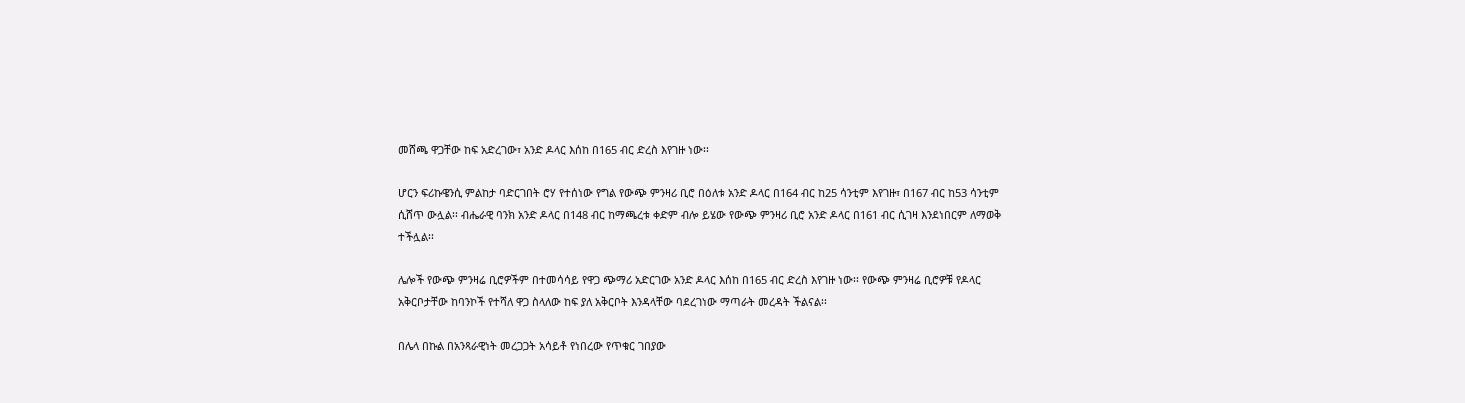መሸጫ ዋጋቸው ከፍ አድረገው፣ አንድ ዶላር እሰከ በ165 ብር ድረስ እየገዙ ነው፡፡

ሆርን ፍሪኩዌንሲ ምልከታ ባድርገበት ሮሃ የተሰነው የግል የውጭ ምንዛሪ ቢሮ በዕለቱ አንድ ዶላር በ164 ብር ከ25 ሳንቲም እየገዙ፣ በ167 ብር ከ53 ሳንቲም ሲሸጥ ውሏል፡፡ ብሔራዊ ባንክ አንድ ዶላር በ148 ብር ከማጫረቱ ቀድም ብሎ ይሄው የውጭ ምንዛሪ ቢሮ አንድ ዶላር በ161 ብር ሲገዛ እንደነበርም ለማወቅ ተችሏል፡፡

ሌሎች የውጭ ምንዛሬ ቢሮዎችም በተመሳሳይ የዋጋ ጭማሪ አድርገው አንድ ዶላር እሰከ በ165 ብር ድረስ እየገዙ ነው፡፡ የውጭ ምንዛሬ ቢሮዎቹ የዶላር አቅርቦታቸው ከባንኮች የተሻለ ዋጋ ስላለው ከፍ ያለ አቅርቦት እንዳላቸው ባደረገነው ማጣራት መረዳት ችልናል፡፡

በሌላ በኩል በአንጻራዊነት መረጋጋት አሳይቶ የነበረው የጥቁር ገበያው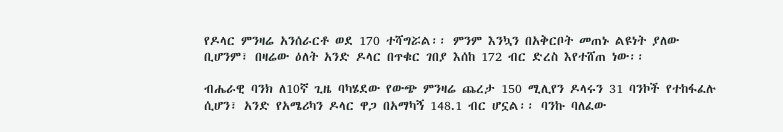የዶላር ምንዛሬ አንሰራርቶ ወደ 170 ተሻግሯል፡፡ ምንም እንኳን በአቅርቦት መጠኑ ልዩነት ያለው ቢሆንም፣ በዛሬው ዕለት አንድ ዶላር በጥቁር ገበያ እሰከ 172 ብር ድረስ እየተሸጠ ነው፡፡

ብሔራዊ ባንክ ለ10ኛ ጊዜ ባካሄደው የውጭ ምንዛሬ ጨረታ 150 ሚሊየን ዶላሩን 31 ባንኮች የተከፋፈሉ ሲሆን፣ አንድ የአሜሪካን ዶላር ዋጋ በአማካኝ 148.1 ብር ሆኗል፡፡ ባንኩ ባለፈው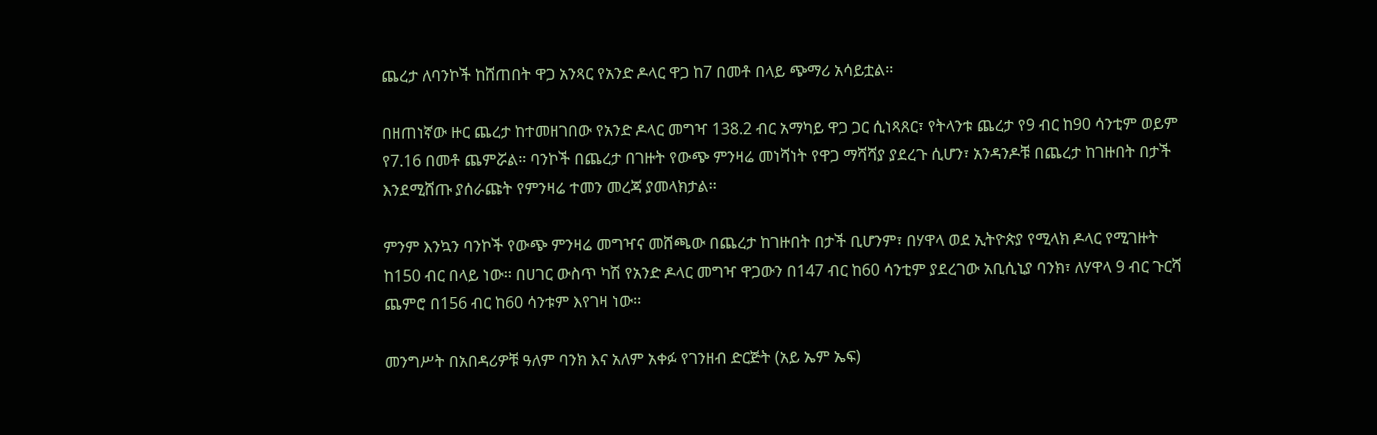ጨረታ ለባንኮች ከሸጠበት ዋጋ አንጻር የአንድ ዶላር ዋጋ ከ7 በመቶ በላይ ጭማሪ አሳይቷል፡፡

በዘጠነኛው ዙር ጨረታ ከተመዘገበው የአንድ ዶላር መግዣ 138.2 ብር አማካይ ዋጋ ጋር ሲነጻጸር፣ የትላንቱ ጨረታ የ9 ብር ከ90 ሳንቲም ወይም የ7.16 በመቶ ጨምሯል። ባንኮች በጨረታ በገዙት የውጭ ምንዛሬ መነሻነት የዋጋ ማሻሻያ ያደረጉ ሲሆን፣ አንዳንዶቹ በጨረታ ከገዙበት በታች እንደሚሸጡ ያሰራጩት የምንዛሬ ተመን መረጃ ያመላክታል፡፡

ምንም እንኳን ባንኮች የውጭ ምንዛሬ መግዣና መሸጫው በጨረታ ከገዙበት በታች ቢሆንም፣ በሃዋላ ወደ ኢትዮጵያ የሚላክ ዶላር የሚገዙት ከ150 ብር በላይ ነው፡፡ በሀገር ውስጥ ካሽ የአንድ ዶላር መግዣ ዋጋውን በ147 ብር ከ60 ሳንቲም ያደረገው አቢሲኒያ ባንክ፣ ለሃዋላ 9 ብር ጉርሻ ጨምሮ በ156 ብር ከ60 ሳንቱም እየገዛ ነው፡፡

መንግሥት በአበዳሪዎቹ ዓለም ባንክ እና አለም አቀፉ የገንዘብ ድርጅት (አይ ኤም ኤፍ)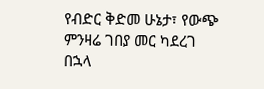የብድር ቅድመ ሁኔታ፣ የውጭ ምንዛሬ ገበያ መር ካደረገ በኋላ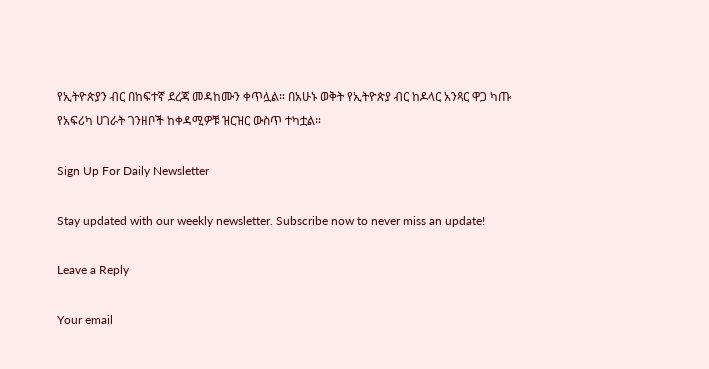የኢትዮጵያን ብር በከፍተኛ ደረጃ መዳከሙን ቀጥሏል። በአሁኑ ወቅት የኢትዮጵያ ብር ከዶላር አንጻር ዋጋ ካጡ የአፍሪካ ሀገራት ገንዘቦች ከቀዳሚዎቹ ዝርዝር ውስጥ ተካቷል።

Sign Up For Daily Newsletter

Stay updated with our weekly newsletter. Subscribe now to never miss an update!

Leave a Reply

Your email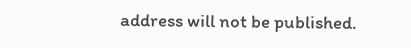address will not be published.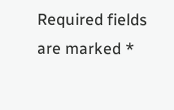Required fields are marked *